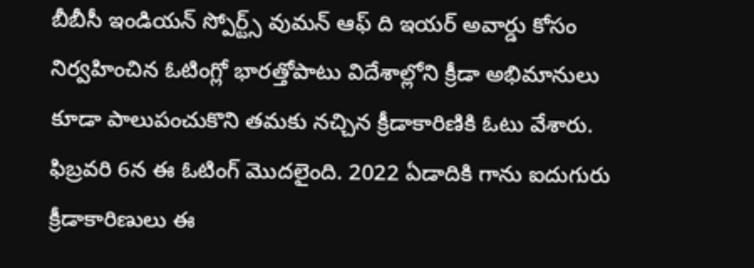బీబీసీ ఇండియన్ స్పోర్ట్స్ వుమన్ ఆఫ్ ది ఇయర్ అవార్డు కోసం నిర్వహించిన ఓటింగ్లో భారత్తోపాటు విదేశాల్లోని క్రీడా అభిమానులు కూడా పాలుపంచుకొని తమకు నచ్చిన క్రీడాకారిణికి ఓటు వేశారు. ఫిబ్రవరి 6న ఈ ఓటింగ్ మొదలైంది. 2022 ఏడాదికి గాను ఐదుగురు క్రీడాకారిణులు ఈ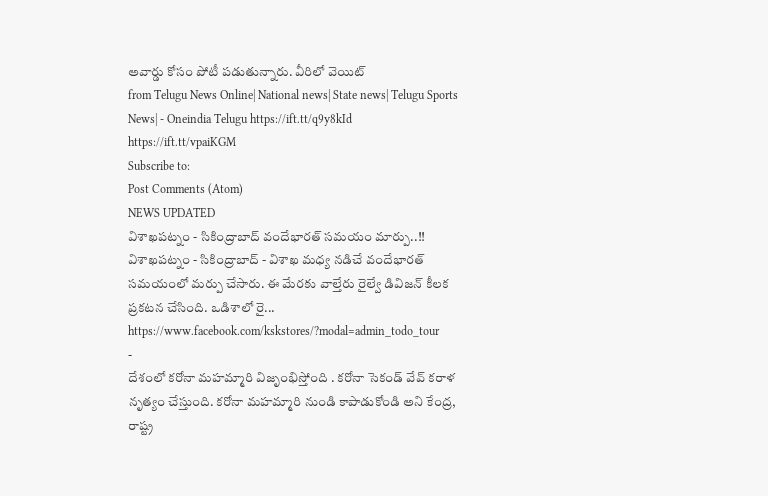అవార్డు కోసం పోటీ పడుతున్నారు. వీరిలో వెయిట్
from Telugu News Online| National news| State news| Telugu Sports News| - Oneindia Telugu https://ift.tt/q9y8kId
https://ift.tt/vpaiKGM
Subscribe to:
Post Comments (Atom)
NEWS UPDATED
విశాఖపట్నం - సికింద్రాబాద్ వందేభారత్ సమయం మార్పు..!!
విశాఖపట్నం - సికింద్రాబాద్ - విశాఖ మధ్య నడిచే వందేభారత్ సమయంలో మర్పు చేసారు. ఈ మేరకు వాల్తేరు రైల్వే డివిజన్ కీలక ప్రకటన చేసింది. ఒడిశాలో రై...
https://www.facebook.com/kskstores/?modal=admin_todo_tour
-
దేశంలో కరోనా మహమ్మారి విజృంభిస్తోంది . కరోనా సెకండ్ వేవ్ కరాళ నృత్యం చేస్తుంది. కరోనా మహమ్మారి నుండి కాపాడుకోండి అని కేంద్ర, రాష్ట్ర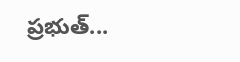ప్రభుత్...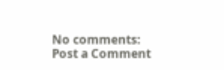No comments:
Post a Comment